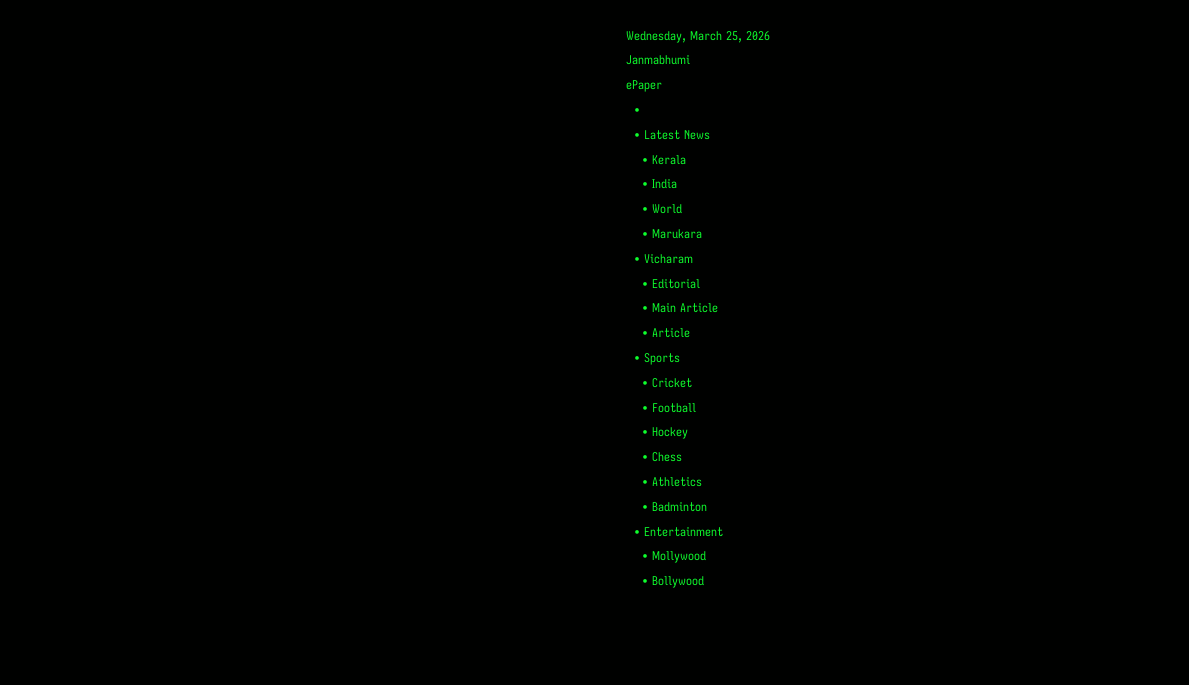Wednesday, March 25, 2026
Janmabhumi
ePaper
  •
  • Latest News
    • Kerala
    • India
    • World
    • Marukara
  • Vicharam
    • Editorial
    • Main Article
    • Article
  • Sports
    • Cricket
    • Football
    • Hockey
    • Chess
    • Athletics
    • Badminton
  • Entertainment
    • Mollywood
    • Bollywood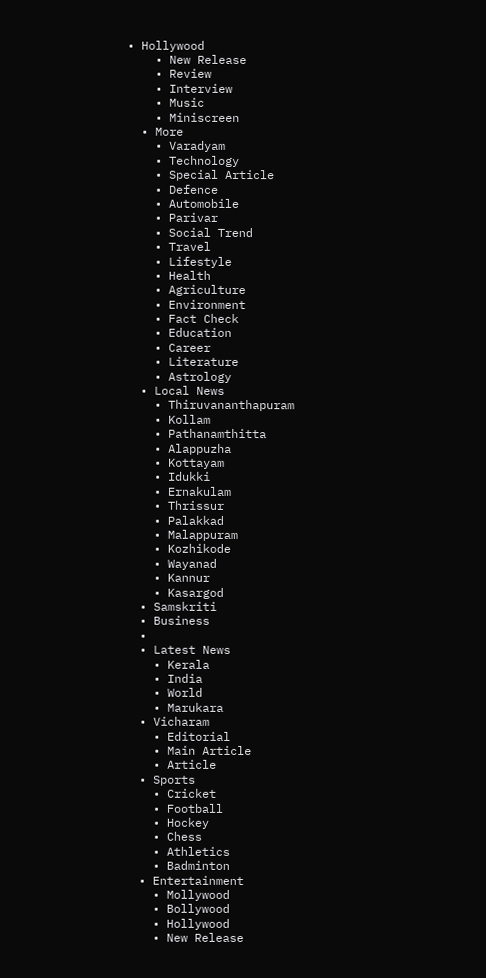• Hollywood
    • New Release
    • Review
    • Interview
    • Music
    • Miniscreen
  • More
    • Varadyam
    • Technology
    • Special Article
    • Defence
    • Automobile
    • Parivar
    • Social Trend
    • Travel
    • Lifestyle
    • Health
    • Agriculture
    • Environment
    • Fact Check
    • Education
    • Career
    • Literature
    • Astrology
  • Local News
    • Thiruvananthapuram
    • Kollam
    • Pathanamthitta
    • Alappuzha
    • Kottayam
    • Idukki
    • Ernakulam
    • Thrissur
    • Palakkad
    • Malappuram
    • Kozhikode
    • Wayanad
    • Kannur
    • Kasargod
  • Samskriti
  • Business
  •
  • Latest News
    • Kerala
    • India
    • World
    • Marukara
  • Vicharam
    • Editorial
    • Main Article
    • Article
  • Sports
    • Cricket
    • Football
    • Hockey
    • Chess
    • Athletics
    • Badminton
  • Entertainment
    • Mollywood
    • Bollywood
    • Hollywood
    • New Release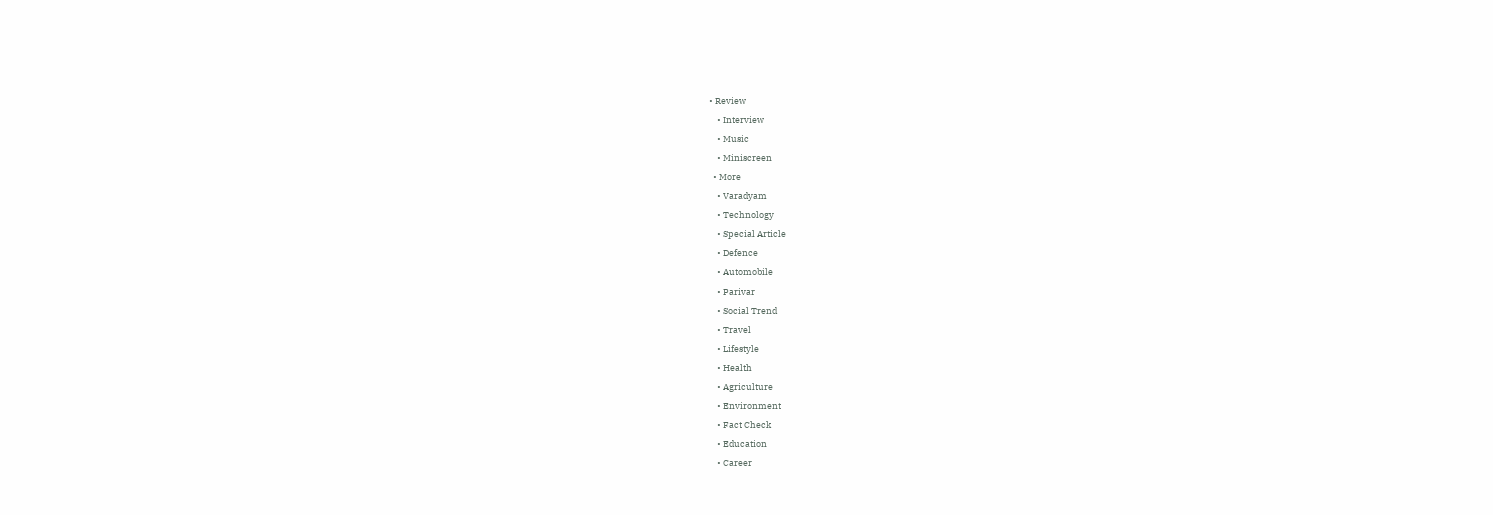• Review
    • Interview
    • Music
    • Miniscreen
  • More
    • Varadyam
    • Technology
    • Special Article
    • Defence
    • Automobile
    • Parivar
    • Social Trend
    • Travel
    • Lifestyle
    • Health
    • Agriculture
    • Environment
    • Fact Check
    • Education
    • Career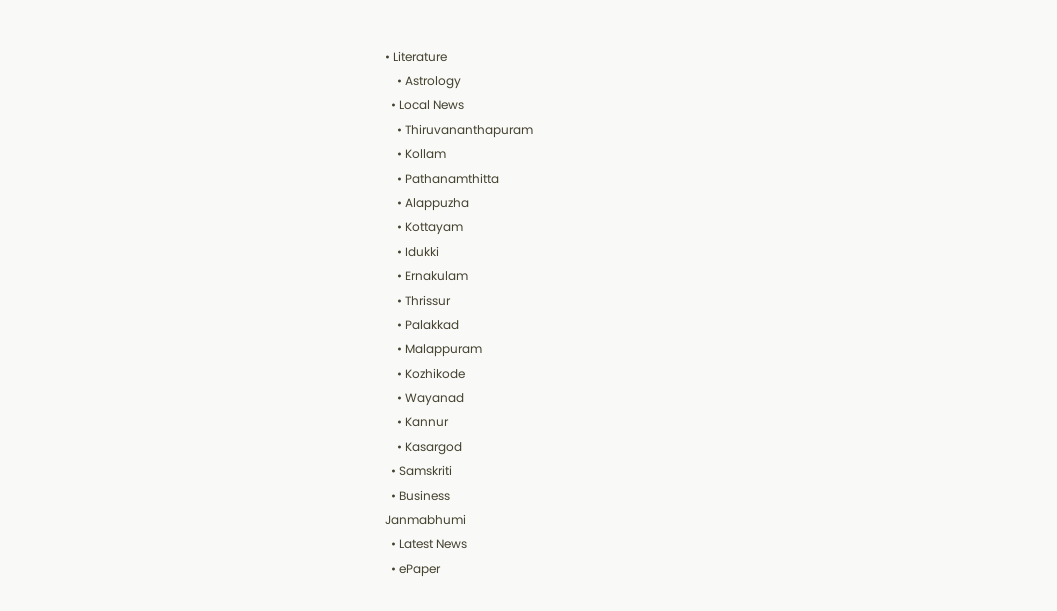• Literature
    • Astrology
  • Local News
    • Thiruvananthapuram
    • Kollam
    • Pathanamthitta
    • Alappuzha
    • Kottayam
    • Idukki
    • Ernakulam
    • Thrissur
    • Palakkad
    • Malappuram
    • Kozhikode
    • Wayanad
    • Kannur
    • Kasargod
  • Samskriti
  • Business
Janmabhumi
  • Latest News
  • ePaper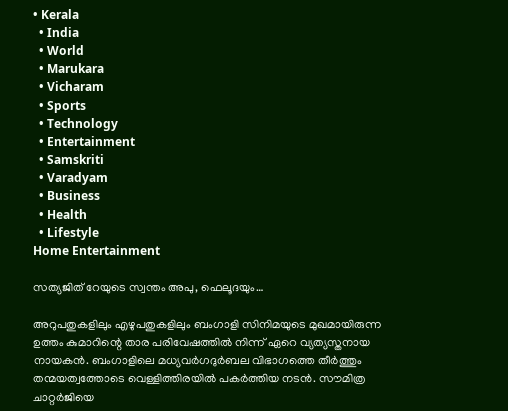• Kerala
  • India
  • World
  • Marukara
  • Vicharam
  • Sports
  • Technology
  • Entertainment
  • Samskriti
  • Varadyam
  • Business
  • Health
  • Lifestyle
Home Entertainment

സത്യജിത് റേയുടെ സ്വന്തം അപു, ഫെലൂദയും…

അറുപതുകളിലും എഴുപതുകളിലും ബംഗാളി സിനിമയുടെ മുഖമായിരുന്ന ഉത്തം കുമാറിന്റെ താര പരിവേഷത്തില്‍ നിന്ന് ഏറെ വ്യത്യസ്തനായ നായകന്‍. ബംഗാളിലെ മധ്യവര്‍ഗദുര്‍ബല വിഭാഗത്തെ തീര്‍ത്തും തന്മയത്വത്തോടെ വെള്ളിത്തിരയില്‍ പകര്‍ത്തിയ നടന്‍. സൗമിത്ര ചാറ്റര്‍ജിയെ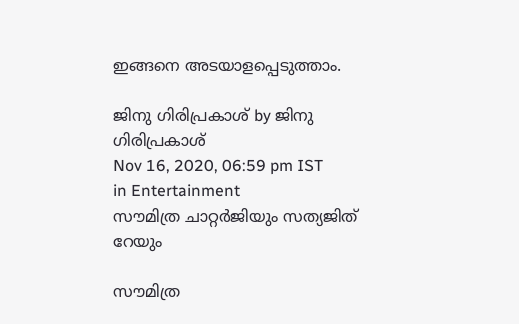ഇങ്ങനെ അടയാളപ്പെടുത്താം.

ജിനു ഗിരിപ്രകാശ് by ജിനു ഗിരിപ്രകാശ്
Nov 16, 2020, 06:59 pm IST
in Entertainment
സൗമിത്ര ചാറ്റര്‍ജിയും സത്യജിത് റേയും

സൗമിത്ര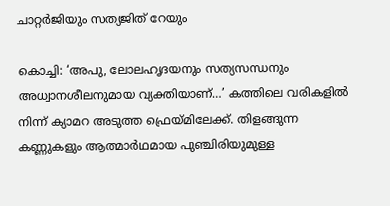ചാറ്റര്‍ജിയും സത്യജിത് റേയും

കൊച്ചി: ‘അപു, ലോലഹൃദയനും സത്യസന്ധനും അധ്വാനശീലനുമായ വ്യക്തിയാണ്…’ കത്തിലെ വരികളില്‍ നിന്ന് ക്യാമറ അടുത്ത ഫ്രെയ്‌മിലേക്ക്. തിളങ്ങുന്ന കണ്ണുകളും ആത്മാര്‍ഥമായ പുഞ്ചിരിയുമുള്ള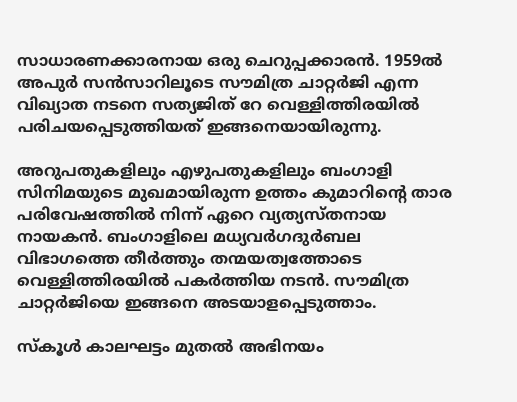സാധാരണക്കാരനായ ഒരു ചെറുപ്പക്കാരന്‍. 1959ല്‍ അപുര്‍ സന്‍സാറിലൂടെ സൗമിത്ര ചാറ്റര്‍ജി എന്ന വിഖ്യാത നടനെ സത്യജിത് റേ വെള്ളിത്തിരയില്‍ പരിചയപ്പെടുത്തിയത് ഇങ്ങനെയായിരുന്നു.

അറുപതുകളിലും എഴുപതുകളിലും ബംഗാളി സിനിമയുടെ മുഖമായിരുന്ന ഉത്തം കുമാറിന്റെ താര പരിവേഷത്തില്‍ നിന്ന് ഏറെ വ്യത്യസ്തനായ നായകന്‍. ബംഗാളിലെ മധ്യവര്‍ഗദുര്‍ബല വിഭാഗത്തെ തീര്‍ത്തും തന്മയത്വത്തോടെ വെള്ളിത്തിരയില്‍ പകര്‍ത്തിയ നടന്‍. സൗമിത്ര ചാറ്റര്‍ജിയെ ഇങ്ങനെ അടയാളപ്പെടുത്താം.

സ്‌കൂള്‍ കാലഘട്ടം മുതല്‍ അഭിനയം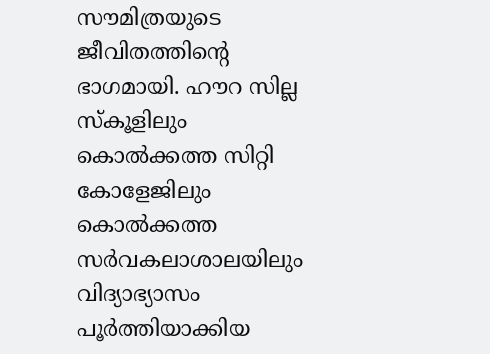സൗമിത്രയുടെ ജീവിതത്തിന്റെ ഭാഗമായി. ഹൗറ സില്ല സ്‌കൂളിലും കൊല്‍ക്കത്ത സിറ്റി കോളേജിലും കൊല്‍ക്കത്ത സര്‍വകലാശാലയിലും വിദ്യാഭ്യാസം പൂര്‍ത്തിയാക്കിയ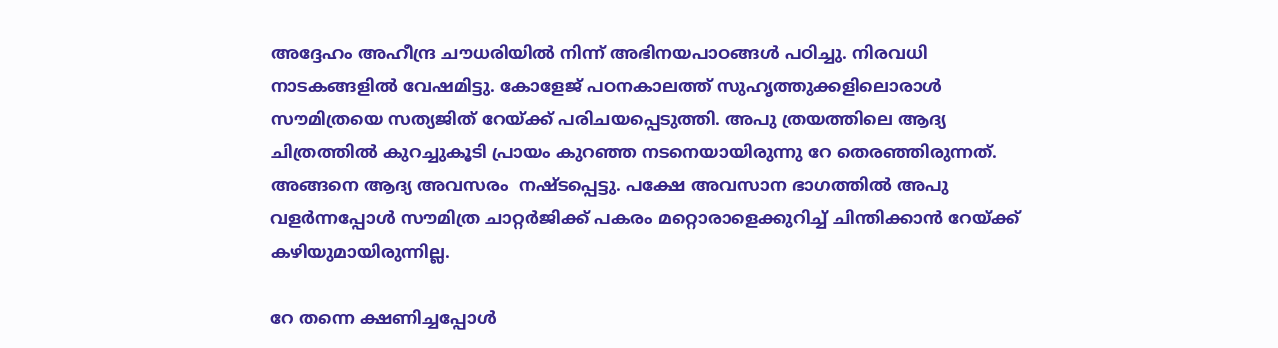അദ്ദേഹം അഹീന്ദ്ര ചൗധരിയില്‍ നിന്ന് അഭിനയപാഠങ്ങള്‍ പഠിച്ചു. നിരവധി നാടകങ്ങളില്‍ വേഷമിട്ടു. കോളേജ് പഠനകാലത്ത് സുഹൃത്തുക്കളിലൊരാള്‍ സൗമിത്രയെ സത്യജിത് റേയ്‌ക്ക് പരിചയപ്പെടുത്തി. അപു ത്രയത്തിലെ ആദ്യ ചിത്രത്തില്‍ കുറച്ചുകൂടി പ്രായം കുറഞ്ഞ നടനെയായിരുന്നു റേ തെരഞ്ഞിരുന്നത്. അങ്ങനെ ആദ്യ അവസരം  നഷ്ടപ്പെട്ടു. പക്ഷേ അവസാന ഭാഗത്തില്‍ അപു വളര്‍ന്നപ്പോള്‍ സൗമിത്ര ചാറ്റര്‍ജിക്ക് പകരം മറ്റൊരാളെക്കുറിച്ച് ചിന്തിക്കാന്‍ റേയ്‌ക്ക് കഴിയുമായിരുന്നില്ല.

റേ തന്നെ ക്ഷണിച്ചപ്പോള്‍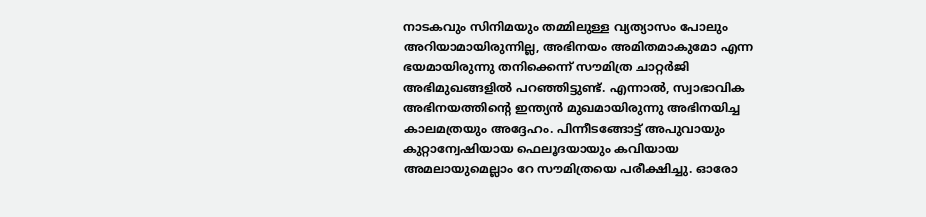നാടകവും സിനിമയും തമ്മിലുള്ള വ്യത്യാസം പോലും അറിയാമായിരുന്നില്ല, അഭിനയം അമിതമാകുമോ എന്ന ഭയമായിരുന്നു തനിക്കെന്ന് സൗമിത്ര ചാറ്റര്‍ജി അഭിമുഖങ്ങളില്‍ പറഞ്ഞിട്ടുണ്ട്. എന്നാല്‍, സ്വാഭാവിക അഭിനയത്തിന്റെ ഇന്ത്യന്‍ മുഖമായിരുന്നു അഭിനയിച്ച കാലമത്രയും അദ്ദേഹം. പിന്നീടങ്ങോട്ട് അപുവായും കുറ്റാന്വേഷിയായ ഫെലൂദയായും കവിയായ അമലായുമെല്ലാം റേ സൗമിത്രയെ പരീക്ഷിച്ചു. ഓരോ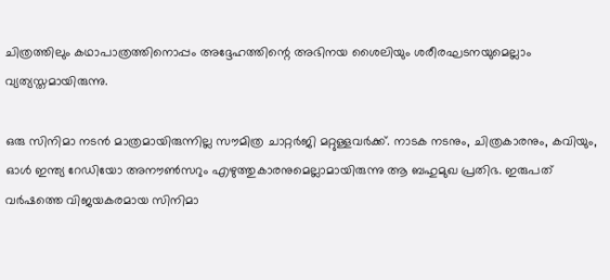ചിത്രത്തിലും കഥാപാത്രത്തിനൊപ്പം അദ്ദേഹത്തിന്റെ അഭിനയ ശൈലിയും ശരീരഘടനയുമെല്ലാം വ്യത്യസ്തമായിരുന്നു.

ഒരു സിനിമാ നടന്‍ മാത്രമായിരുന്നില്ല സൗമിത്ര ചാറ്റര്‍ജി മറ്റുള്ളവര്‍ക്ക്. നാടക നടനും, ചിത്രകാരനും, കവിയും, ഓള്‍ ഇന്ത്യ റേഡിയോ അനൗണ്‍സറും എഴുത്തുകാരനുമെല്ലാമായിരുന്നു ആ ബഹുമുഖ പ്രതിഭ. ഇരുപത് വര്‍ഷത്തെ വിജയകരമായ സിനിമാ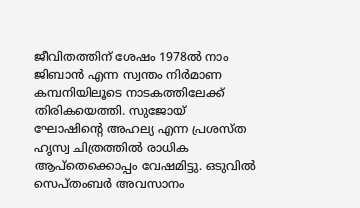ജീവിതത്തിന് ശേഷം 1978ല്‍ നാം ജിബാന്‍ എന്ന സ്വന്തം നിര്‍മാണ കമ്പനിയിലൂടെ നാടകത്തിലേക്ക് തിരികയെത്തി. സുജോയ് ഘോഷിന്റെ അഹല്യ എന്ന പ്രശസ്ത ഹൃസ്വ ചിത്രത്തില്‍ രാധിക ആപ്തെക്കൊപ്പം വേഷമിട്ടു. ഒടുവില്‍ സെപ്തംബര്‍ അവസാനം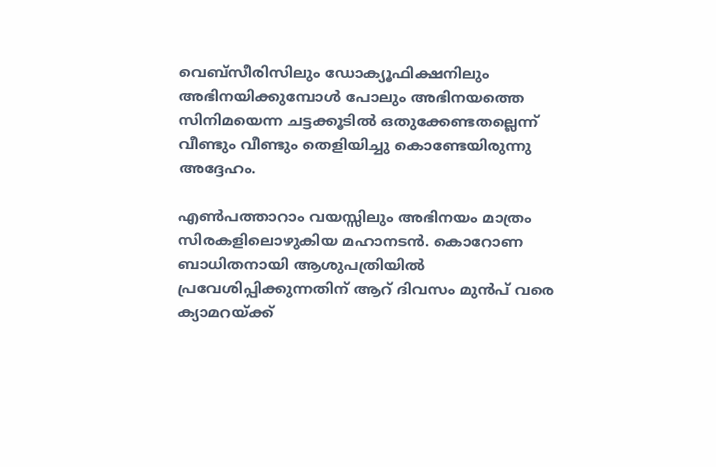വെബ്‌സീരിസിലും ഡോക്യൂഫിക്ഷനിലും അഭിനയിക്കുമ്പോള്‍ പോലും അഭിനയത്തെ സിനിമയെന്ന ചട്ടക്കൂടില്‍ ഒതുക്കേണ്ടതല്ലെന്ന് വീണ്ടും വീണ്ടും തെളിയിച്ചു കൊണ്ടേയിരുന്നു അദ്ദേഹം.

എണ്‍പത്താറാം വയസ്സിലും അഭിനയം മാത്രം സിരകളിലൊഴുകിയ മഹാനടന്‍. കൊറോണ ബാധിതനായി ആശുപത്രിയില്‍ പ്രവേശിപ്പിക്കുന്നതിന് ആറ് ദിവസം മുന്‍പ് വരെ ക്യാമറയ്‌ക്ക്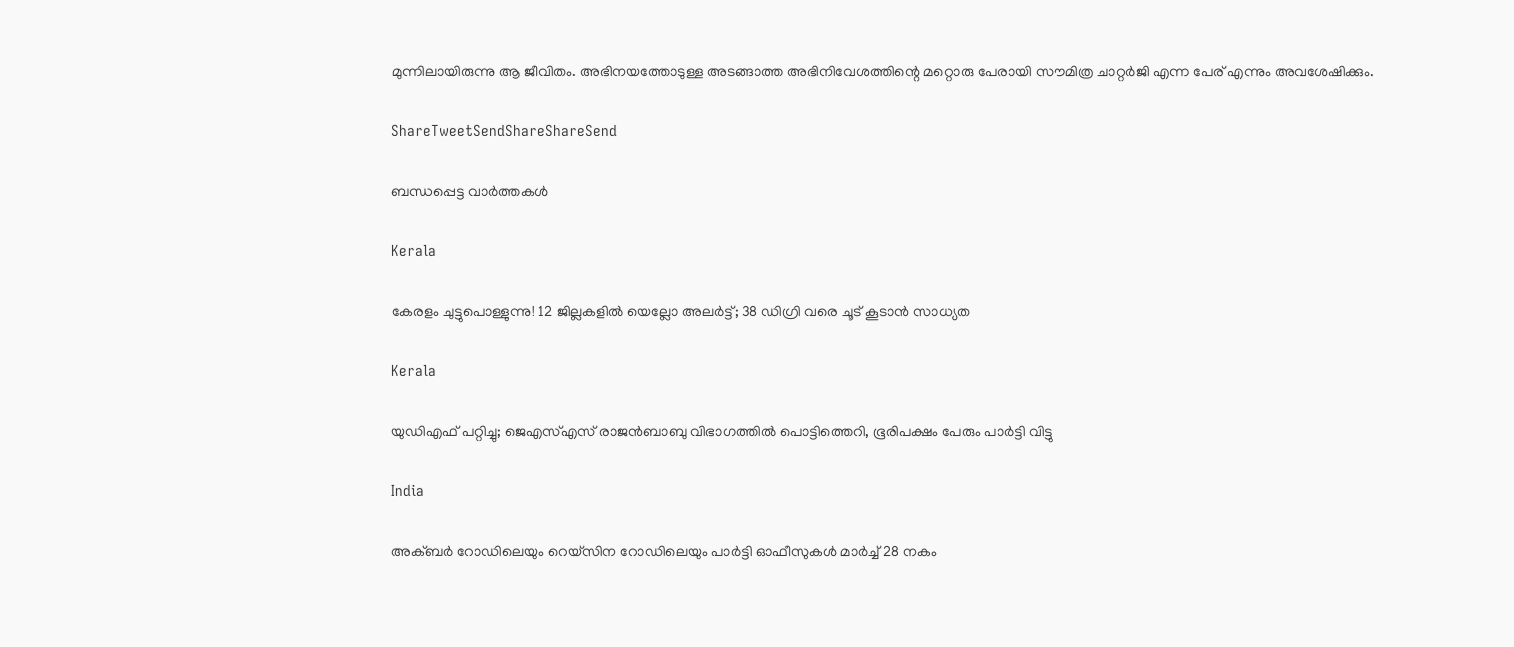മുന്നിലായിരുന്നു ആ ജീവിതം. അഭിനയത്തോടുള്ള അടങ്ങാത്ത അഭിനിവേശത്തിന്റെ മറ്റൊരു പേരായി സൗമിത്ര ചാറ്റര്‍ജി എന്ന പേര് എന്നും അവശേഷിക്കും.

ShareTweetSendShareShareSend

ബന്ധപ്പെട്ട വാര്‍ത്തകള്‍

Kerala

കേരളം ചുട്ടുപൊള്ളുന്നു! 12 ജില്ലകളിൽ യെല്ലോ അലർട്ട്; 38 ഡിഗ്രി വരെ ചൂട് കൂടാൻ സാധ്യത

Kerala

യുഡിഎഫ് പറ്റിച്ചു; ജെഎസ്എസ് രാജന്‍ബാബു വിഭാഗത്തില്‍ പൊട്ടിത്തെറി, ഭൂരിപക്ഷം പേരും പാര്‍ട്ടി വിട്ടു

India

അക്ബർ റോഡിലെയും റെയ്‌സിന റോഡിലെയും പാർട്ടി ഓഫീസുകൾ മാർച്ച് 28 നകം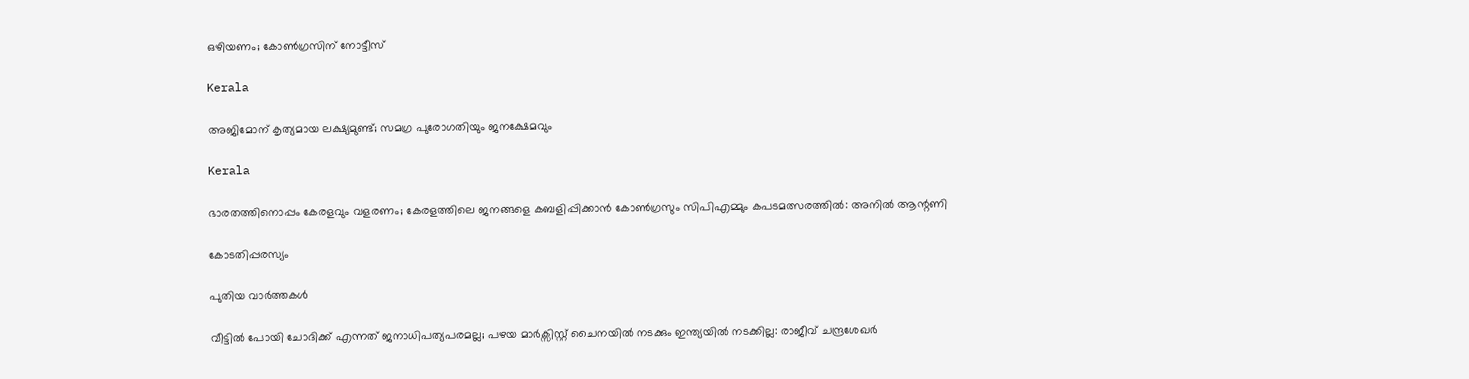ഒഴിയണം; കോൺഗ്രസിന് നോട്ടീസ്

Kerala

അജിമോന് കൃത്യമായ ലക്ഷ്യമുണ്ട്; സമഗ്ര പുരോഗതിയും ജനക്ഷേമവും

Kerala

ഭാരതത്തിനൊപ്പം കേരളവും വളരണം; കേരളത്തിലെ ജനങ്ങളെ കബളിപ്പിക്കാന്‍ കോണ്‍ഗ്രസും സിപിഎമ്മും കപടമത്സരത്തില്‍: അനില്‍ ആന്റണി

കോടതിപ്പരസ്യം

പുതിയ വാര്‍ത്തകള്‍

വീട്ടിൽ പോയി ചോദിക്ക് എന്നത് ജനാധിപത്യപരമല്ല; പഴയ മാർക്സിസ്റ്റ്‌ ചൈനയിൽ നടക്കും ഇന്ത്യയിൽ നടക്കില്ല: രാജീവ് ചന്ദ്രശേഖർ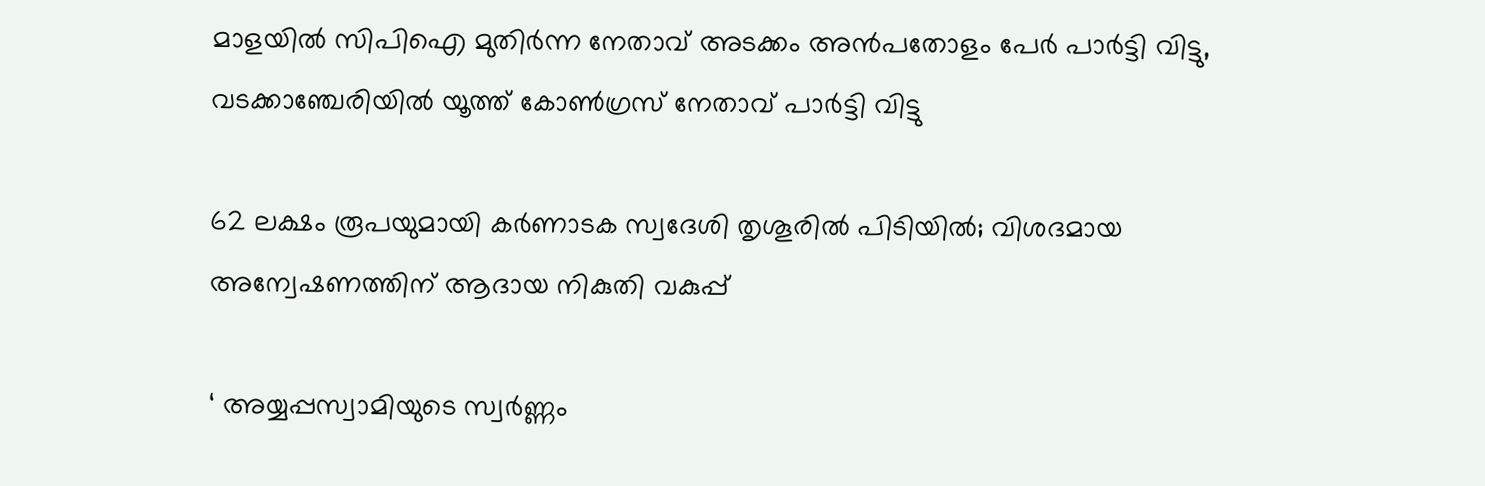മാളയില്‍ സിപിഐ മുതിര്‍ന്ന നേതാവ് അടക്കം അന്‍പതോളം പേര്‍ പാര്‍ട്ടി വിട്ടു, വടക്കാഞ്ചേരിയില്‍ യൂത്ത് കോൺഗ്രസ് നേതാവ് പാർട്ടി വിട്ടു

62 ലക്ഷം രൂപയുമായി കർണാടക സ്വദേശി തൃശൂരിൽ പിടിയിൽ; വിശദമായ അന്വേഷണത്തിന് ആദായ നികുതി വകുപ്പ്

‘ അയ്യപ്പസ്വാമിയുടെ സ്വർണ്ണം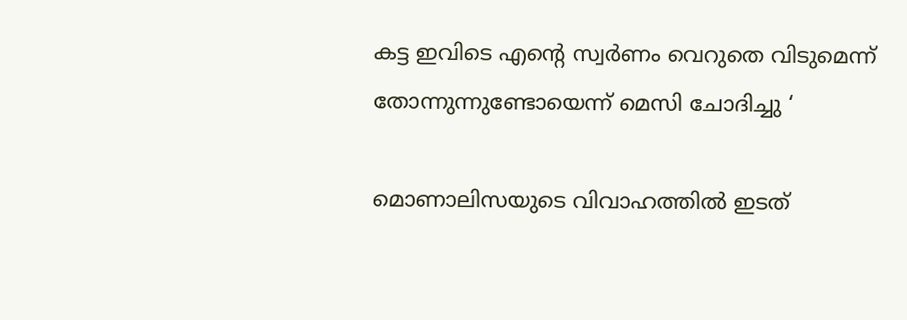കട്ട ഇവിടെ എന്റെ സ്വർണം വെറുതെ വിടുമെന്ന് തോന്നുന്നുണ്ടോയെന്ന് മെസി ചോദിച്ചു ‘

മൊണാലിസയുടെ വിവാഹത്തിൽ ഇടത്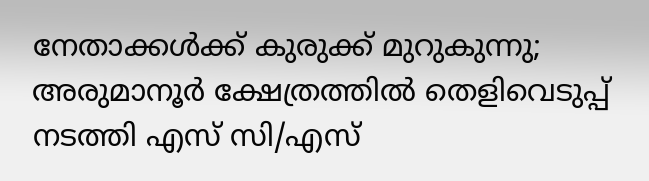നേതാക്കൾക്ക് കുരുക്ക് മുറുകുന്നു; അരുമാനൂർ ക്ഷേത്രത്തിൽ തെളിവെടുപ്പ് നടത്തി എസ് സി/എസ്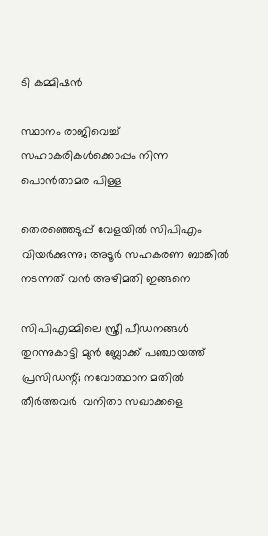ടി കമ്മിഷൻ

സ്ഥാനം രാജിവെച്ച് സഹാകരികള്‍ക്കൊപ്പം നിന്ന പൊന്‍താമര പിള്ള

തെരഞ്ഞെടുപ്പ് വേളയില്‍ സിപിഎം വിയര്‍ക്കുന്നു; അടൂര്‍ സഹകരണ ബാങ്കില്‍ നടന്നത് വന്‍ അഴിമതി ഇങ്ങനെ

സിപിഎമ്മിലെ സ്ത്രീ പീഡനങ്ങള്‍ തുറന്നുകാട്ടി മുന്‍ ബ്ലോക്ക് പഞ്ചായത്ത് പ്രസിഡന്റ്; നവോത്ഥാന മതില്‍ തീര്‍ത്തവര്‍  വനിതാ സഖാക്കളെ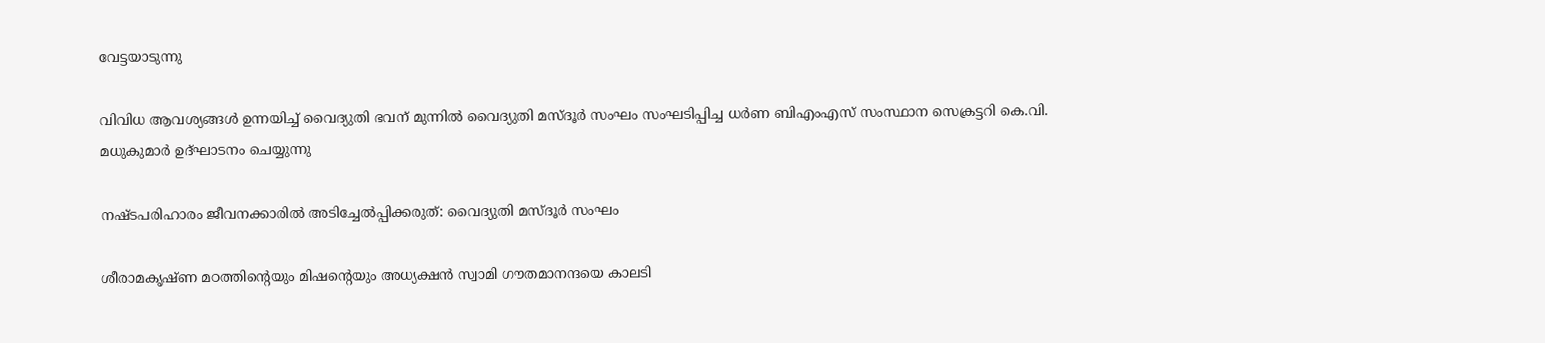വേട്ടയാടുന്നു

വിവിധ ആവശ്യങ്ങള്‍ ഉന്നയിച്ച് വൈദ്യുതി ഭവന് മുന്നില്‍ വൈദ്യുതി മസ്ദൂര്‍ സംഘം സംഘടിപ്പിച്ച ധര്‍ണ ബിഎംഎസ് സംസ്ഥാന സെക്രട്ടറി കെ.വി. മധുകുമാര്‍ ഉദ്ഘാടനം ചെയ്യുന്നു

നഷ്ടപരിഹാരം ജീവനക്കാരില്‍ അടിച്ചേല്‍പ്പിക്കരുത്: വൈദ്യുതി മസ്ദൂര്‍ സംഘം

ശീരാമകൃഷ്ണ മഠത്തിന്റെയും മിഷന്റെയും അധ്യക്ഷന്‍ സ്വാമി ഗൗതമാനന്ദയെ കാലടി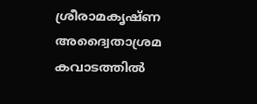ശ്രീരാമകൃഷ്ണ അദ്വൈതാശ്രമ കവാടത്തില്‍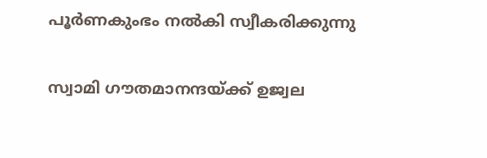പൂര്‍ണകുംഭം നല്‍കി സ്വീകരിക്കുന്നു

സ്വാമി ഗൗതമാനന്ദയ്‌ക്ക് ഉജ്വല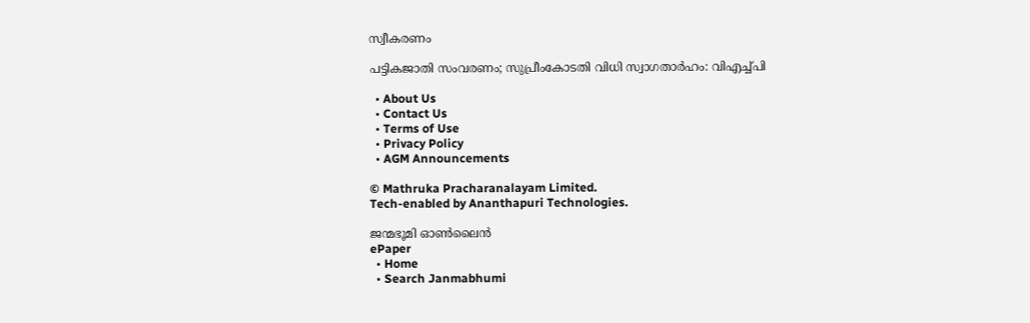സ്വീകരണം

പട്ടികജാതി സംവരണം; സുപ്രീംകോടതി വിധി സ്വാഗതാര്‍ഹം: വിഎച്ച്പി

  • About Us
  • Contact Us
  • Terms of Use
  • Privacy Policy
  • AGM Announcements

© Mathruka Pracharanalayam Limited.
Tech-enabled by Ananthapuri Technologies.

ജന്മഭൂമി ഓണ്‍ലൈന്‍
ePaper
  • Home
  • Search Janmabhumi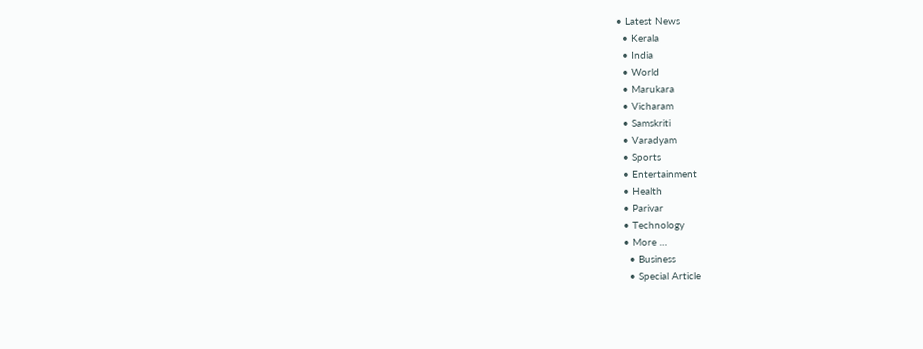• Latest News
  • Kerala
  • India
  • World
  • Marukara
  • Vicharam
  • Samskriti
  • Varadyam
  • Sports
  • Entertainment
  • Health
  • Parivar
  • Technology
  • More …
    • Business
    • Special Article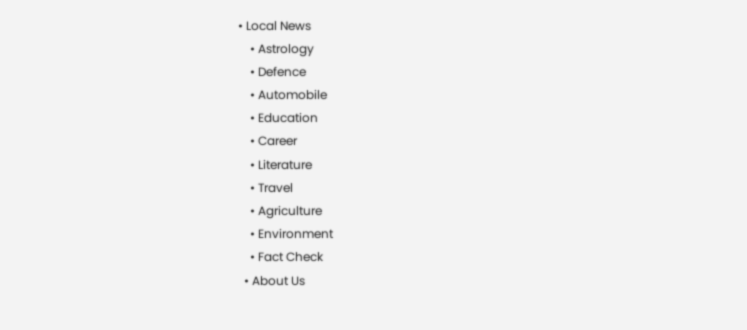• Local News
    • Astrology
    • Defence
    • Automobile
    • Education
    • Career
    • Literature
    • Travel
    • Agriculture
    • Environment
    • Fact Check
  • About Us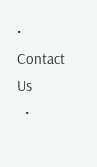• Contact Us
  •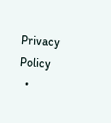Privacy Policy
  •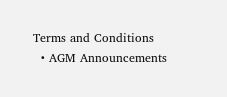Terms and Conditions
  • AGM Announcements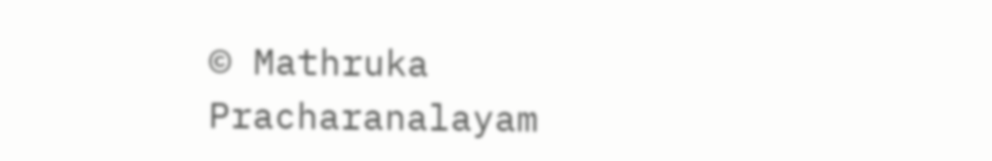© Mathruka Pracharanalayam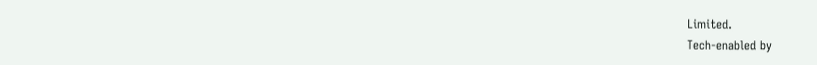Limited.
Tech-enabled by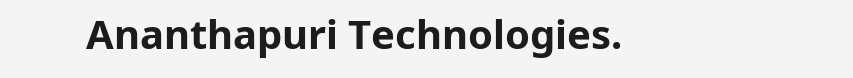Ananthapuri Technologies.